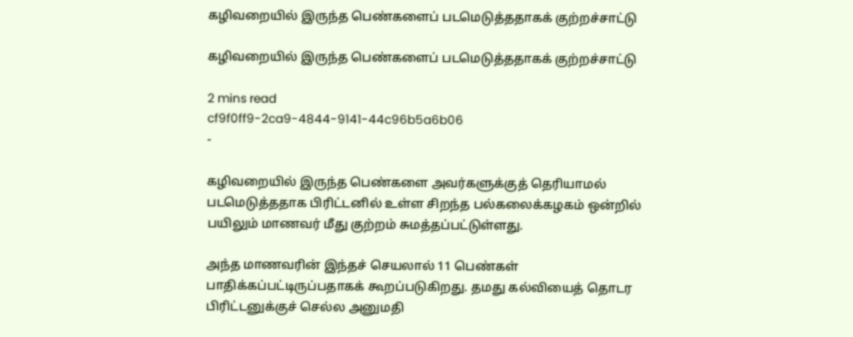கழிவறையில் இருந்த பெண்களைப் படமெடுத்ததாகக் குற்றச்சாட்டு

கழிவறையில் இருந்த பெண்களைப் படமெடுத்ததாகக் குற்றச்சாட்டு

2 mins read
cf9f0ff9-2ca9-4844-9141-44c96b5a6b06
-

கழிவறையில் இருந்த பெண்களை அவர்களுக்குத் தெரியாமல் படமெடுத்ததாக பிரிட்டனில் உள்ள சிறந்த பல்கலைக்கழகம் ஒன்றில் பயிலும் மாணவர் மீது குற்றம் சுமத்தப்பட்டுள்ளது.

அந்த மாணவரின் இந்தச் செயலால் 11 பெண்கள் பாதிக்கப்பட்டிருப்பதாகக் கூறப்படுகிறது. தமது கல்வியைத் தொடர பிரிட்டனுக்குச் செல்ல அனுமதி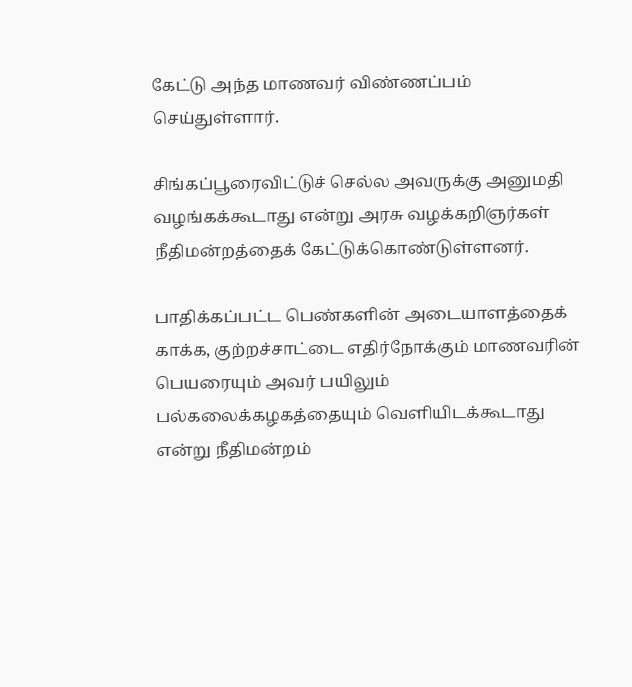கேட்டு அந்த மாணவர் விண்ணப்பம் செய்துள்ளார்.

சிங்கப்பூரைவிட்டுச் செல்ல அவருக்கு அனுமதி வழங்கக்கூடாது என்று அரசு வழக்கறிஞர்கள் நீதிமன்றத்தைக் கேட்டுக்கொண்டுள்ளனர்.

பாதிக்கப்பட்ட பெண்களின் அடையாளத்தைக் காக்க, குற்றச்சாட்டை எதிர்நோக்கும் மாணவரின் பெயரையும் அவர் பயிலும் பல்கலைக்கழகத்தையும் வெளியிடக்கூடாது என்று நீதிமன்றம்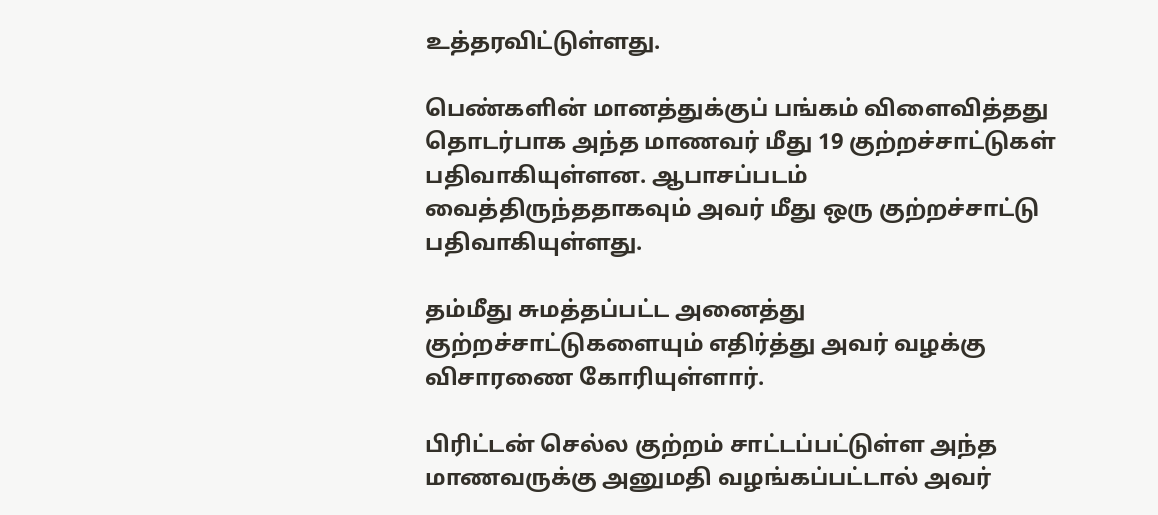உத்தரவிட்டுள்ளது.

பெண்களின் மானத்துக்குப் பங்கம் விளைவித்தது தொடர்பாக அந்த மாணவர் மீது 19 குற்றச்சாட்டுகள் பதிவாகியுள்ளன. ஆபாசப்படம் வைத்திருந்ததாகவும் அவர் மீது ஒரு குற்றச்சாட்டு பதிவாகியுள்ளது.

தம்மீது சுமத்தப்பட்ட அனைத்து குற்றச்சாட்டுகளையும் எதிர்த்து அவர் வழக்கு விசாரணை கோரியுள்ளார்.

பிரிட்டன் செல்ல குற்றம் சாட்டப்பட்டுள்ள அந்த மாணவருக்கு அனுமதி வழங்கப்பட்டால் அவர்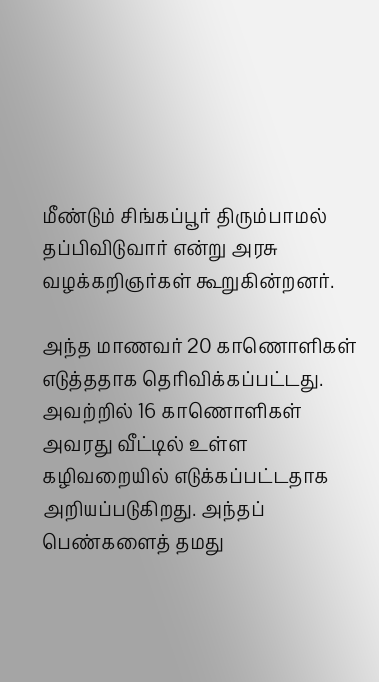மீண்டும் சிங்கப்பூர் திரும்பாமல் தப்பிவிடுவார் என்று அரசு வழக்கறிஞர்கள் கூறுகின்றனர்.

அந்த மாணவர் 20 காணொளிகள் எடுத்ததாக தெரிவிக்கப்பட்டது. அவற்றில் 16 காணொளிகள் அவரது வீட்டில் உள்ள கழிவறையில் எடுக்கப்பட்டதாக அறியப்படுகிறது. அந்தப் பெண்களைத் தமது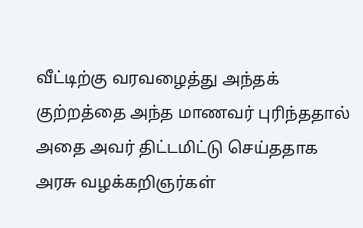வீட்டிற்கு வரவழைத்து அந்தக் குற்றத்தை அந்த மாணவர் புரிந்ததால் அதை அவர் திட்டமிட்டு செய்ததாக அரசு வழக்கறிஞர்கள்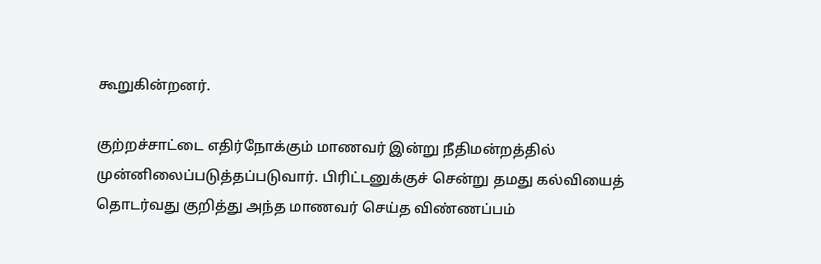கூறுகின்றனர்.

குற்றச்சாட்டை எதிர்நோக்கும் மாணவர் இன்று நீதிமன்றத்தில் முன்னிலைப்படுத்தப்படுவார். பிரிட்டனுக்குச் சென்று தமது கல்வியைத் தொடர்வது குறித்து அந்த மாணவர் செய்த விண்ணப்பம்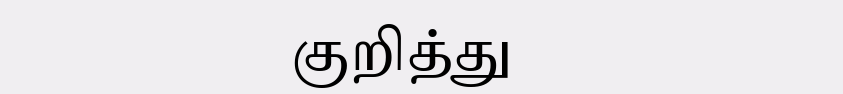குறித்து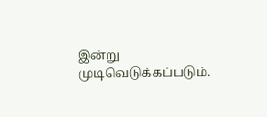இன்று முடிவெடுக்கப்படும்.